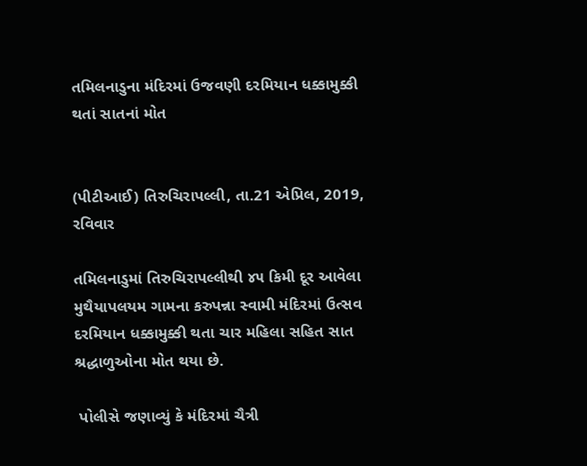તમિલનાડુના મંદિરમાં ઉજવણી દરમિયાન ધક્કામુક્કી થતાં સાતનાં મોત


(પીટીઆઈ) તિરુચિરાપલ્લી, તા.21 એપ્રિલ, 2019, રવિવાર

તમિલનાડુમાં તિરુચિરાપલ્લીથી ૪૫ કિમી દૂર આવેલા મુથૈયાપલયમ ગામના કરુપન્ના સ્વામી મંદિરમાં ઉત્સવ દરમિયાન ધક્કામુક્કી થતા ચાર મહિલા સહિત સાત શ્રદ્ધાળુઓના મોત થયા છે.

 પોલીસે જણાવ્યું કે મંદિરમાં ચૈત્રી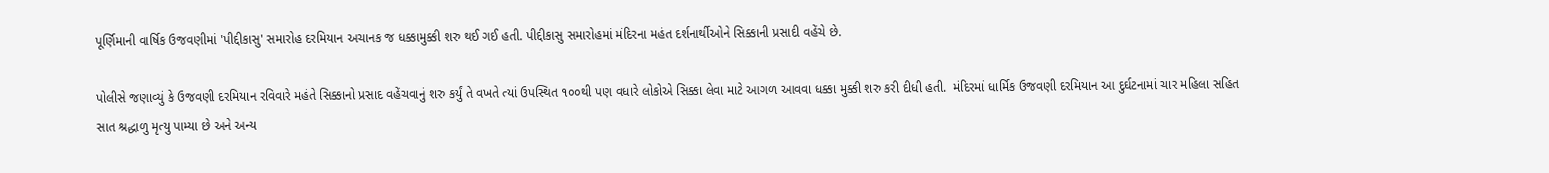પૂર્ણિમાની વાર્ષિક ઉજવણીમાં 'પીદ્દીકાસુ' સમારોહ દરમિયાન અચાનક જ ધક્કામુક્કી શરુ થઈ ગઈ હતી. પીદ્દીકાસુ સમારોહમાં મંદિરના મહંત દર્શનાર્થીઓને સિક્કાની પ્રસાદી વહેંચે છે.

પોલીસે જણાવ્યું કે ઉજવણી દરમિયાન રવિવારે મહંતે સિક્કાનો પ્રસાદ વહેંચવાનું શરુ કર્યું તે વખતે ત્યાં ઉપસ્થિત ૧૦૦થી પણ વધારે લોકોએ સિક્કા લેવા માટે આગળ આવવા ધક્કા મુક્કી શરુ કરી દીધી હતી.  મંદિરમાં ધાર્મિક ઉજવણી દરમિયાન આ દુર્ઘટનામાં ચાર મહિલા સહિત સાત શ્રદ્ધાળુ મૃત્યુ પામ્યા છે અને અન્ય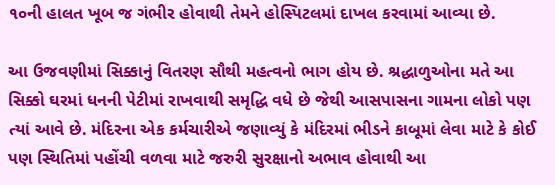૧૦ની હાલત ખૂબ જ ગંભીર હોવાથી તેમને હોસ્પિટલમાં દાખલ કરવામાં આવ્યા છે.

આ ઉજવણીમાં સિક્કાનું વિતરણ સૌથી મહત્વનો ભાગ હોય છે. શ્રદ્ધાળુઓના મતે આ સિક્કો ઘરમાં ધનની પેટીમાં રાખવાથી સમૃદ્ધિ વધે છે જેથી આસપાસના ગામના લોકો પણ ત્યાં આવે છે. મંદિરના એક કર્મચારીએ જણાવ્યું કે મંદિરમાં ભીડને કાબૂમાં લેવા માટે કે કોઈ પણ સ્થિતિમાં પહોંચી વળવા માટે જરુરી સુરક્ષાનો અભાવ હોવાથી આ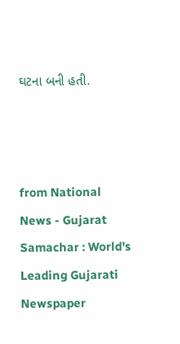ઘટના બની હતી.



from National News - Gujarat Samachar : World's Leading Gujarati Newspaper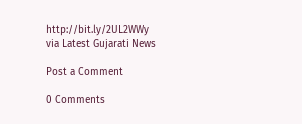http://bit.ly/2UL2WWy
via Latest Gujarati News

Post a Comment

0 Comments